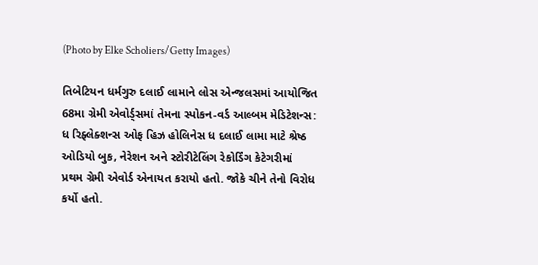(Photo by Elke Scholiers/Getty Images)

તિબેટિયન ધર્મગુરુ દલાઈ લામાને લોસ એન્જલસમાં આયોજિત 68મા ગ્રેમી એવોર્ડ્સમાં તેમના સ્પોકન-વર્ડ આલ્બમ મેડિટેશન્સ: ધ રિફ્લેક્શન્સ ઓફ હિઝ હોલિનેસ ધ દલાઈ લામા માટે શ્રેષ્ઠ ઓડિયો બુક, નેરેશન અને સ્ટોરીટેલિંગ રેકોર્ડિંગ કેટેગરીમાં પ્રથમ ગ્રેમી એવોર્ડ એનાયત કરાયો હતો. જોકે ચીને તેનો વિરોધ કર્યો હતો.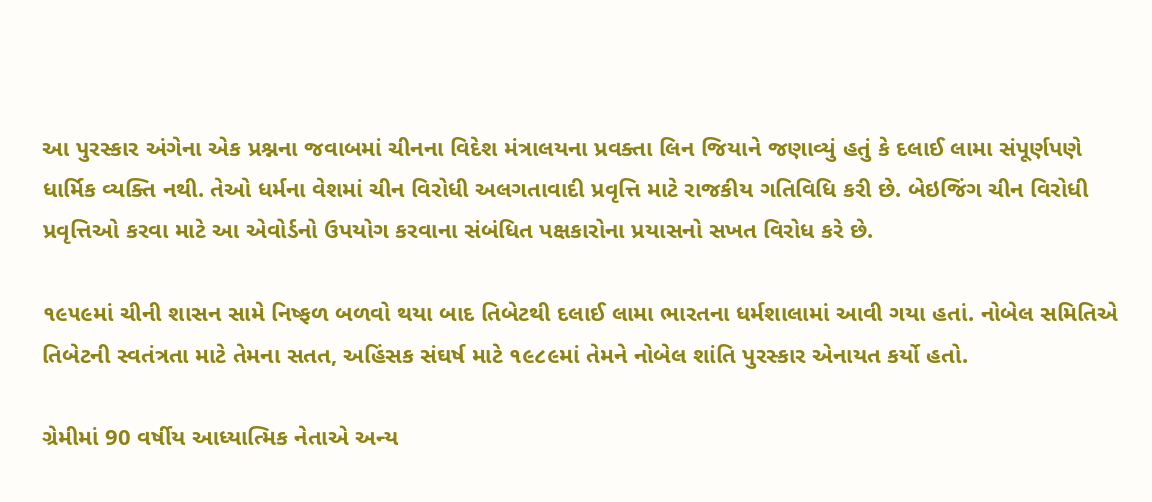આ પુરસ્કાર અંગેના એક પ્રશ્નના જવાબમાં ચીનના વિદેશ મંત્રાલયના પ્રવક્તા લિન જિયાને જણાવ્યું હતું કે દલાઈ લામા સંપૂર્ણપણે ધાર્મિક વ્યક્તિ નથી. તેઓ ધર્મના વેશમાં ચીન વિરોધી અલગતાવાદી પ્રવૃત્તિ માટે રાજકીય ગતિવિધિ કરી છે. બેઇજિંગ ચીન વિરોધી પ્રવૃત્તિઓ કરવા માટે આ એવોર્ડનો ઉપયોગ કરવાના સંબંધિત પક્ષકારોના પ્રયાસનો સખત વિરોધ કરે છે.

૧૯૫૯માં ચીની શાસન સામે નિષ્ફળ બળવો થયા બાદ તિબેટથી દલાઈ લામા ભારતના ધર્મશાલામાં આવી ગયા હતાં. નોબેલ સમિતિએ તિબેટની સ્વતંત્રતા માટે તેમના સતત, અહિંસક સંઘર્ષ માટે ૧૯૮૯માં તેમને નોબેલ શાંતિ પુરસ્કાર એનાયત કર્યો હતો.

ગ્રેમીમાં 90 વર્ષીય આધ્યાત્મિક નેતાએ અન્ય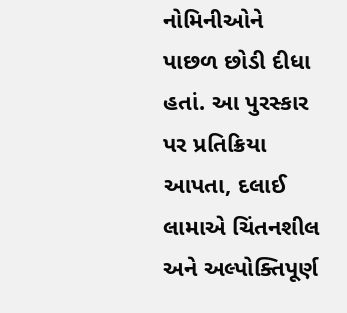નોમિનીઓને પાછળ છોડી દીધા હતાં. આ પુરસ્કાર પર પ્રતિક્રિયા આપતા, દલાઈ લામાએ ચિંતનશીલ અને અલ્પોક્તિપૂર્ણ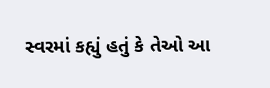સ્વરમાં કહ્યું હતું કે તેઓ આ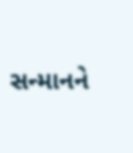સન્માનને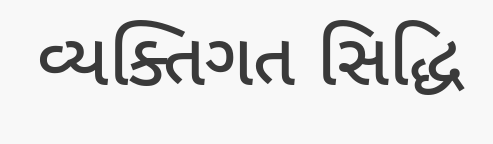વ્યક્તિગત સિદ્ધિ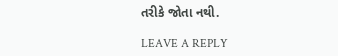તરીકે જોતા નથી.

LEAVE A REPLY